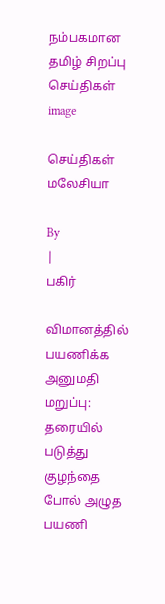நம்பகமான தமிழ் சிறப்பு செய்திகள்
image

செய்திகள் மலேசியா

By
|
பகிர்

விமானத்தில் பயணிக்க அனுமதி மறுப்பு:  தரையில் படுத்து குழந்தை போல் அழுத பயணி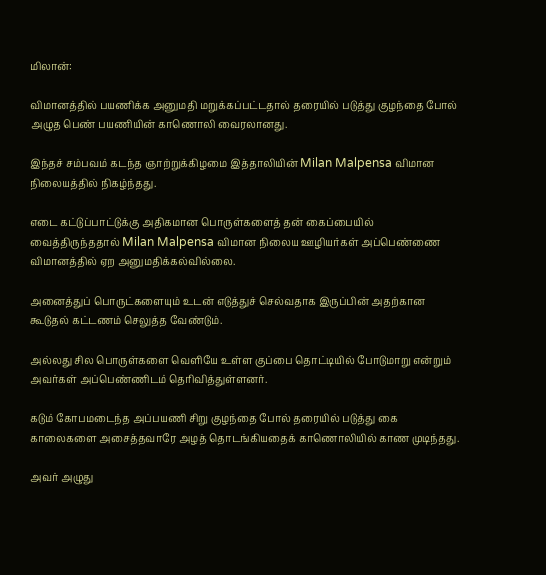மிலான்:

விமானத்தில் பயணிக்க அனுமதி மறுக்கப்பட்டதால் தரையில் படுத்து குழந்தை போல் அழுத பெண் பயணியின் காணொலி வைரலானது.

இந்தச் சம்பவம் கடந்த ஞாற்றுக்கிழமை இத்தாலியின் Milan Malpensa விமான நிலையத்தில் நிகழ்ந்தது.

எடை கட்டுப்பாட்டுக்கு அதிகமான பொருள்களைத் தன் கைப்பையில் வைத்திருந்ததால் Milan Malpensa விமான நிலைய ஊழியர்கள் அப்பெண்ணை விமானத்தில் ஏற அனுமதிக்கல்வில்லை.

அனைத்துப் பொருட்களையும் உடன் எடுத்துச் செல்வதாக இருப்பின் அதற்கான  கூடுதல் கட்டணம் செலுத்த வேண்டும்.

அல்லது சில பொருள்களை வெளியே உள்ள குப்பை தொட்டியில் போடுமாறு என்றும் அவர்கள் அப்பெண்ணிடம் தெரிவித்துள்ளனர்.

கடும் கோபமடைந்த அப்பயணி சிறு குழந்தை போல் தரையில் படுத்து கை காலைகளை அசைத்தவாரே அழத் தொடங்கியதைக் காணொலியில் காண முடிந்தது.

அவர் அழுது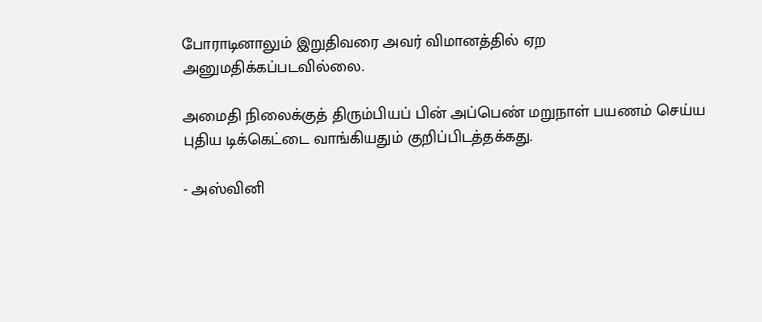போராடினாலும் இறுதிவரை அவர் விமானத்தில் ஏற அனுமதிக்கப்படவில்லை.

அமைதி நிலைக்குத் திரும்பியப் பின் அப்பெண் மறுநாள் பயணம் செய்ய புதிய டிக்கெட்டை வாங்கியதும் குறிப்பிடத்தக்கது.

- அஸ்வினி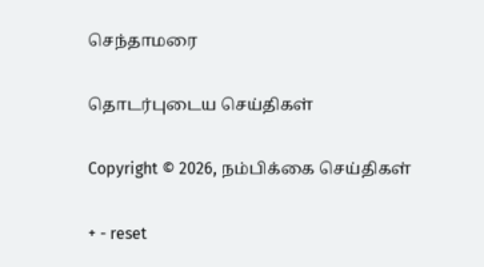செந்தாமரை

தொடர்புடைய செய்திகள்

Copyright © 2026, நம்பிக்கை செய்திகள்

+ - reset